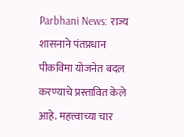Parbhani News: राज्य शासनाने पंतप्रधान पीकविमा योजनेत बदल करण्याचे प्रस्तावित केले आहे. महत्त्वाच्या चार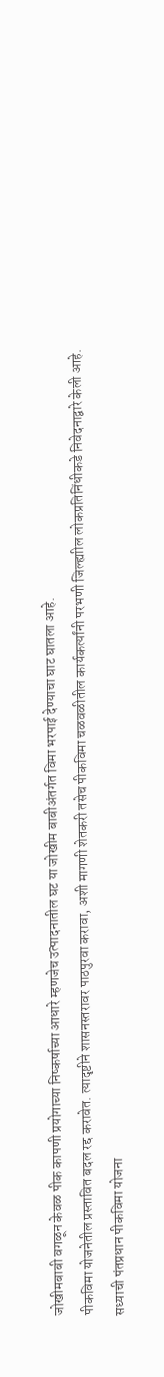जोखीमबाबी वगळून केवळ पीक कापणी प्रयोगाच्या निष्कर्षाच्या आधारे म्हणजेच उत्पादनातील घट या जोखीम बाबीअंतर्गत विमा भरपाई देण्याचा घाट घातला आहे.
पीकविमा योजनेतील प्रस्तावित बदल रद्द करावेत. त्यादृष्टीने शासनस्तरावर पाठपुरवा करावा, अशी मागणी शेतकरी तसेच पीकविमा चळवळीतील कार्यकर्त्यांनी परभणी जिल्ह्याील लोकप्रतिनिंधीकडे निवेदनाद्वारे केली आहे.
सध्याची पंतप्रधान पीकविमा योजना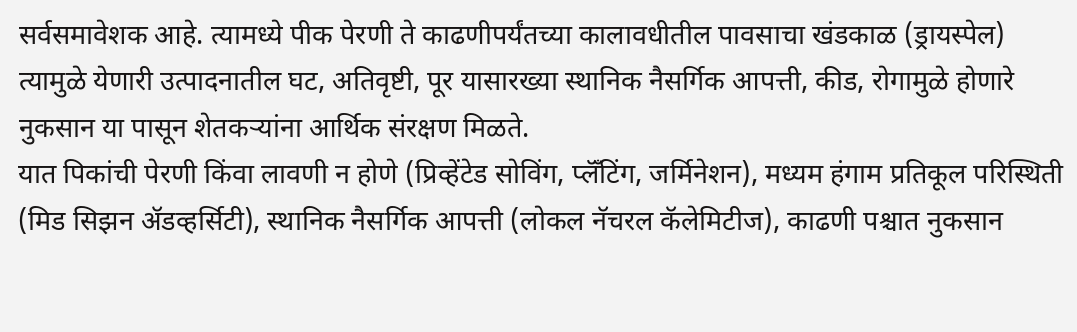सर्वसमावेशक आहे. त्यामध्ये पीक पेरणी ते काढणीपर्यंतच्या कालावधीतील पावसाचा खंडकाळ (ड्रायस्पेल) त्यामुळे येणारी उत्पादनातील घट, अतिवृष्टी, पूर यासारख्या स्थानिक नैसर्गिक आपत्ती, कीड, रोगामुळे होणारे नुकसान या पासून शेतकऱ्यांना आर्थिक संरक्षण मिळते.
यात पिकांची पेरणी किंवा लावणी न होणे (प्रिव्हेंटेड सोविंग, प्लॅँटिंग, जर्मिनेशन), मध्यम हंगाम प्रतिकूल परिस्थिती (मिड सिझन ॲडव्हर्सिटी), स्थानिक नैसर्गिक आपत्ती (लोकल नॅचरल कॅलेमिटीज), काढणी पश्चात नुकसान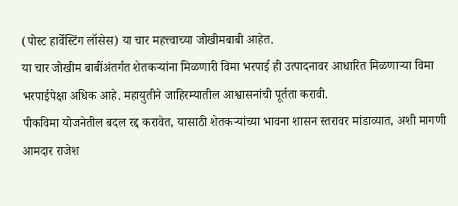(पोस्ट हार्वेस्टिंग लॉसेस) या चार महत्त्वाच्या जोखीमबाबी आहेत.
या चार जोखीम बाबींअंतर्गत शेतकऱ्यांना मिळणारी विमा भरपाई ही उत्पादनावर आधारित मिळणाऱ्या विमा भरपाईपेक्षा अधिक आहे. महायुतीने जाहिरम्यातील आश्वासनांची पूर्तता करावी.
पीकविमा योजनेतील बदल रद्द करावेत, यासाठी शेतकऱ्यांच्या भावना शासन स्तरावर मांडाव्यात, अशी मागणी आमदार राजेश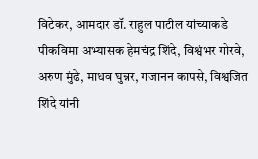विटेकर, आमदार डॉ. राहुल पाटील यांच्याकडे पीकविमा अभ्यासक हेमचंद्र शिंदे, विश्वंभर गोरवे, अरुण मुंढे, माधव घुन्नर, गजानन कापसे, विश्वजित शिंदे यांनी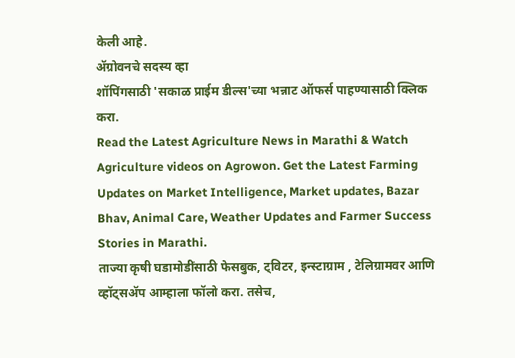केली आहे.
ॲग्रोवनचे सदस्य व्हा
शॉपिंगसाठी 'सकाळ प्राईम डील्स'च्या भन्नाट ऑफर्स पाहण्यासाठी क्लिक करा.
Read the Latest Agriculture News in Marathi & Watch Agriculture videos on Agrowon. Get the Latest Farming Updates on Market Intelligence, Market updates, Bazar Bhav, Animal Care, Weather Updates and Farmer Success Stories in Marathi.
ताज्या कृषी घडामोडींसाठी फेसबुक, ट्विटर, इन्स्टाग्राम , टेलिग्रामवर आणि व्हॉट्सॲप आम्हाला फॉलो करा. तसेच,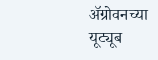ॲग्रोवनच्या यूट्यूब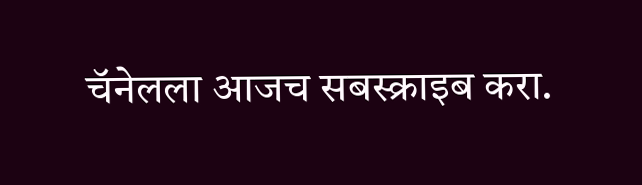चॅनेलला आजच सबस्क्राइब करा.